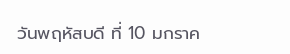วันพฤหัสบดี ที่ 10 มกราค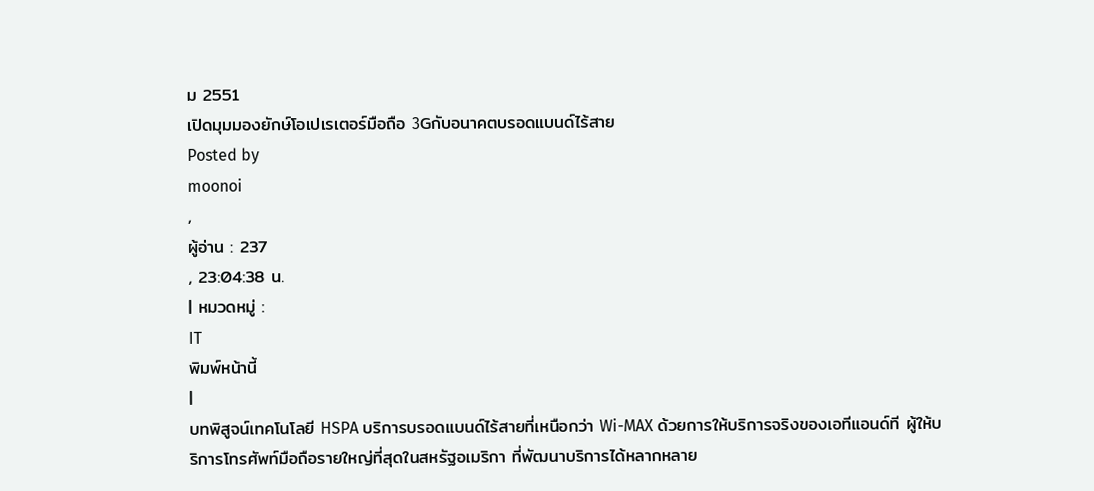ม 2551
เปิดมุมมองยักษ์โอเปเรเตอร์มือถือ 3Gกับอนาคตบรอดแบนด์ไร้สาย
Posted by
moonoi
,
ผู้อ่าน : 237
, 23:04:38 น.
| หมวดหมู่ :
IT
พิมพ์หน้านี้
|
บทพิสูจน์เทคโนโลยี HSPA บริการบรอดแบนด์ไร้สายที่เหนือกว่า Wi-MAX ด้วยการให้บริการจริงของเอทีแอนด์ที ผู้ให้บริการโทรศัพท์มือถือรายใหญ่ที่สุดในสหรัฐอเมริกา ที่พัฒนาบริการได้หลากหลาย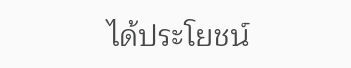ได้ประโยชน์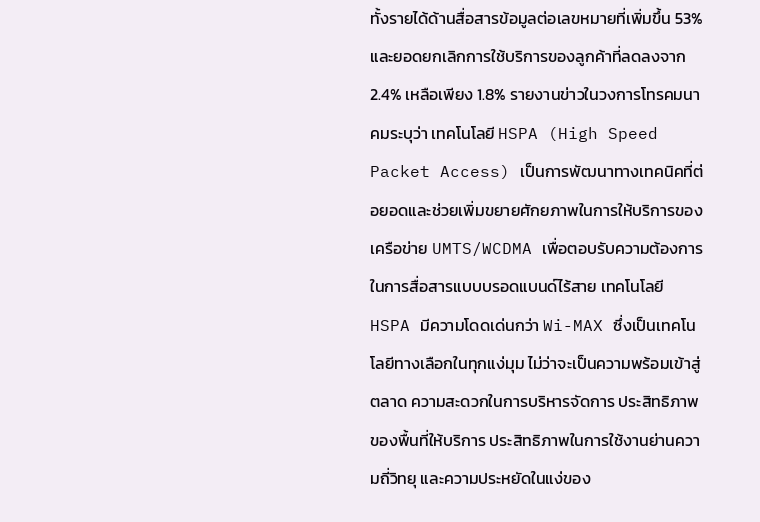ทั้งรายได้ด้านสื่อสารข้อมูลต่อเลขหมายที่เพิ่มขึ้น 53% และยอดยกเลิกการใช้บริการของลูกค้าที่ลดลงจาก 2.4% เหลือเพียง 1.8% รายงานข่าวในวงการโทรคมนาคมระบุว่า เทคโนโลยี HSPA (High Speed Packet Access) เป็นการพัฒนาทางเทคนิคที่ต่อยอดและช่วยเพิ่มขยายศักยภาพในการให้บริการของเครือข่าย UMTS/WCDMA เพื่อตอบรับความต้องการในการสื่อสารแบบบรอดแบนด์ไร้สาย เทคโนโลยี HSPA มีความโดดเด่นกว่า Wi-MAX ซึ่งเป็นเทคโนโลยีทางเลือกในทุกแง่มุม ไม่ว่าจะเป็นความพร้อมเข้าสู่ตลาด ความสะดวกในการบริหารจัดการ ประสิทธิภาพของพื้นที่ให้บริการ ประสิทธิภาพในการใช้งานย่านความถี่วิทยุ และความประหยัดในแง่ของ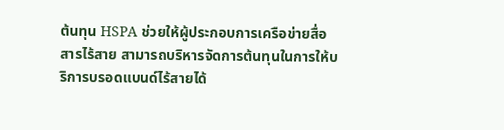ต้นทุน HSPA ช่วยให้ผู้ประกอบการเครือข่ายสื่อสารไร้สาย สามารถบริหารจัดการต้นทุนในการให้บริการบรอดแบนด์ไร้สายได้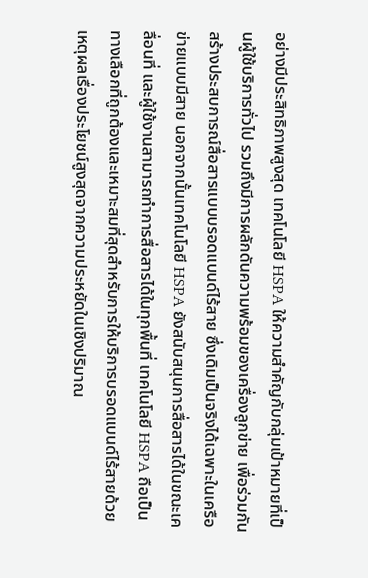อย่างมีประสิทธิภาพสูงสุด เทคโนโลยี HSPA ให้ความสำคัญกับกลุ่มเป้าหมายที่เป็นผู้ใช้บริการทั่วไป รวมถึงมีการผลักดันความพร้อมของเครื่องลูกข่าย เพื่อร่วมกันสร้างประสบการณ์สื่อสารแบบบรอดแบนด์ไร้สาย ซึ่งเดิมเป็นจริงได้เฉพาะในเครือข่ายแบบมีสาย นอกจากนั้นเทคโนโลยี HSPA ยังสนับสนุนการสื่อสารได้ในขณะเคลื่อนที่ และผู้ใช้งานสามารถทำการสื่อสารได้ในทุกพื้นที่ เทคโนโลยี HSPA ถือเป็นทางเลือกที่ถูกต้องและเหมาะสมที่สุดสำหรับการให้บริการบรอดแบนด์ไร้สายด้วยเหตุผลเรื่องประโยชน์สูงสุดจากความประหยัดในเชิงปริมาณ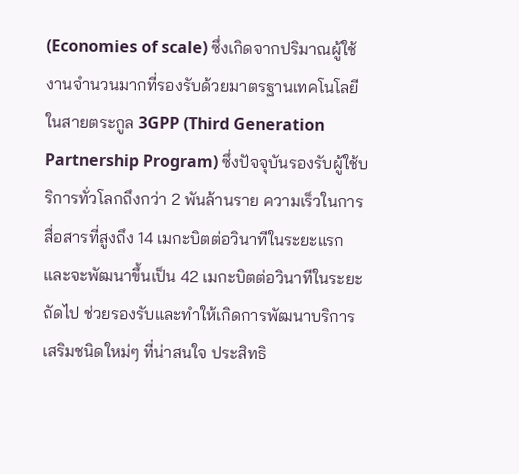(Economies of scale) ซึ่งเกิดจากปริมาณผู้ใช้งานจำนวนมากที่รองรับด้วยมาตรฐานเทคโนโลยีในสายตระกูล 3GPP (Third Generation Partnership Program) ซึ่งปัจจุบันรองรับผู้ใช้บริการทั่วโลกถึงกว่า 2 พันล้านราย ความเร็วในการสื่อสารที่สูงถึง 14 เมกะบิตต่อวินาทีในระยะแรก และจะพัฒนาขึ้นเป็น 42 เมกะบิตต่อวินาทีในระยะถัดไป ช่วยรองรับและทำให้เกิดการพัฒนาบริการเสริมชนิดใหม่ๆ ที่น่าสนใจ ประสิทธิ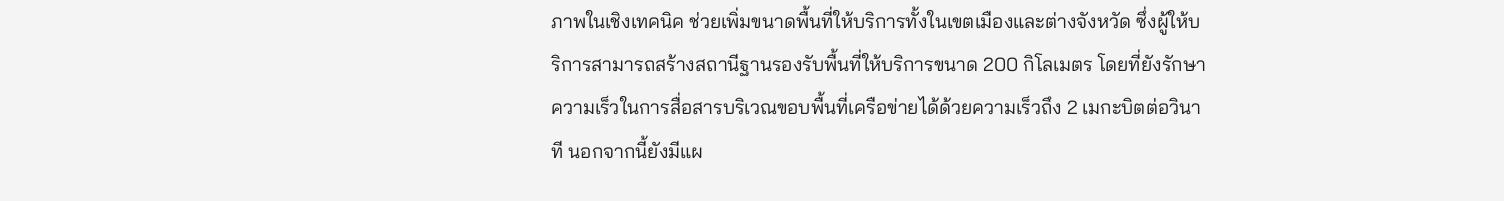ภาพในเชิงเทคนิค ช่วยเพิ่มขนาดพื้นที่ให้บริการทั้งในเขตเมืองและต่างจังหวัด ซึ่งผู้ให้บริการสามารถสร้างสถานีฐานรองรับพื้นที่ให้บริการขนาด 200 กิโลเมตร โดยที่ยังรักษาความเร็วในการสื่อสารบริเวณขอบพื้นที่เครือข่ายได้ด้วยความเร็วถึง 2 เมกะบิตต่อวินาที นอกจากนี้ยังมีแผ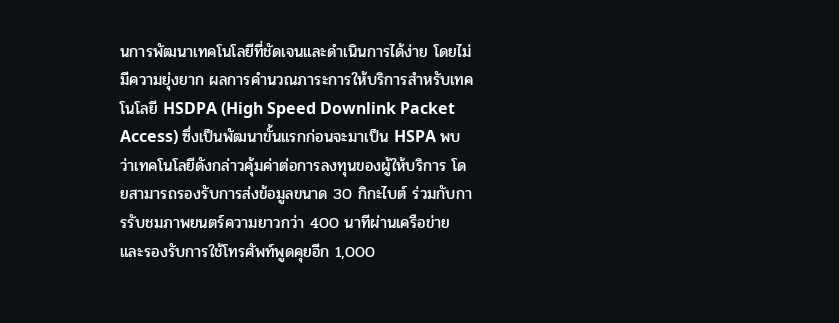นการพัฒนาเทคโนโลยีที่ชัดเจนและดำเนินการได้ง่าย โดยไม่มีความยุ่งยาก ผลการคำนวณภาระการให้บริการสำหรับเทคโนโลยี HSDPA (High Speed Downlink Packet Access) ซึ่งเป็นพัฒนาขั้นแรกก่อนจะมาเป็น HSPA พบว่าเทคโนโลยีดังกล่าวคุ้มค่าต่อการลงทุนของผู้ให้บริการ โดยสามารถรองรับการส่งข้อมูลขนาด 30 กิกะไบต์ ร่วมกับการรับชมภาพยนตร์ความยาวกว่า 400 นาทีผ่านเครือข่าย และรองรับการใช้โทรศัพท์พูดคุยอีก 1,000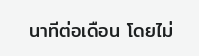นาทีต่อเดือน โดยไม่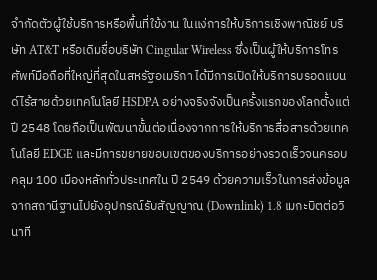จำกัดตัวผู้ใช้บริการหรือพื้นที่ใข้งาน ในแง่การให้บริการเชิงพาณิชย์ บริษัท AT&T หรือเดิมชื่อบริษัท Cingular Wireless ซึ่งเป็นผู้ให้บริการโทรศัพท์มือถือที่ใหญ่ที่สุดในสหรัฐอเมริกา ได้มีการเปิดให้บริการบรอดแบนด์ไร้สายด้วยเทคโนโลยี HSDPA อย่างจริงจังเป็นครั้งแรกของโลกตั้งแต่ ปี 2548 โดยถือเป็นพัฒนาขั้นต่อเนื่องจากการให้บริการสื่อสารด้วยเทคโนโลยี EDGE และมีการขยายขอบเขตของบริการอย่างรวดเร็วจนครอบคลุม 100 เมืองหลักทั่วประเทศใน ปี 2549 ด้วยความเร็วในการส่งข้อมูลจากสถานีฐานไปยังอุปกรณ์รับสัญญาณ (Downlink) 1.8 เมกะบิตต่อวินาที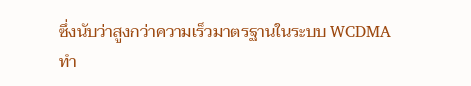ซึ่งนับว่าสูงกว่าความเร็วมาตรฐานในระบบ WCDMA ทำ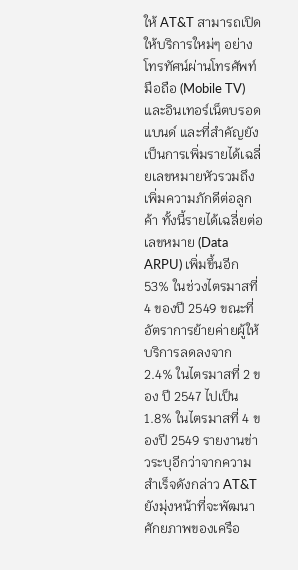ให้ AT&T สามารถเปิดให้บริการใหม่ๆ อย่างโทรทัศน์ผ่านโทรศัพท์มือถือ (Mobile TV) และอินเทอร์เน็ตบรอดแบนด์ และที่สำคัญยังเป็นการเพิ่มรายได้เฉลี่ยเลขหมายหัวรวมถึงเพิ่มความภักดีต่อลูกค้า ทั้งนี้รายได้เฉลี่ยต่อเลขหมาย (Data ARPU) เพิ่มขึ้นอีก 53% ในช่วงไตรมาสที่ 4 ของปี 2549 ขณะที่อัตราการย้ายค่ายผู้ให้บริการลดลงจาก 2.4% ในไตรมาสที่ 2 ของ ปี 2547 ไปเป็น 1.8% ในไตรมาสที่ 4 ของปี 2549 รายงานข่าวระบุอีกว่าจากความสำเร็จดังกล่าว AT&T ยังมุ่งหน้าที่จะพัฒนาศักยภาพของเครือ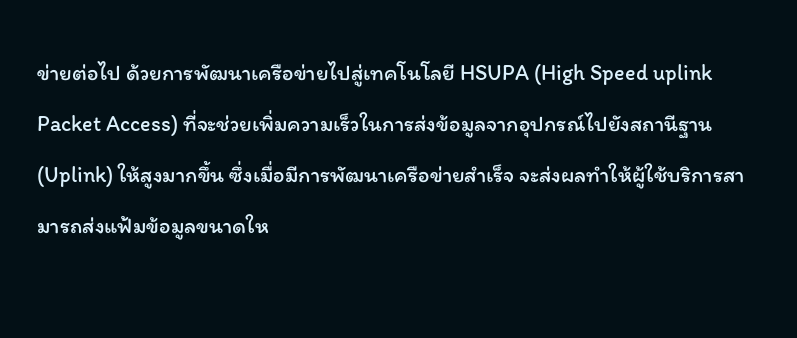ข่ายต่อไป ด้วยการพัฒนาเครือข่ายไปสู่เทคโนโลยี HSUPA (High Speed uplink Packet Access) ที่จะช่วยเพิ่มความเร็วในการส่งข้อมูลจากอุปกรณ์ไปยังสถานีฐาน (Uplink) ให้สูงมากขึ้น ซึ่งเมื่อมีการพัฒนาเครือข่ายสำเร็จ จะส่งผลทำให้ผู้ใช้บริการสามารถส่งแฟ้มข้อมูลขนาดให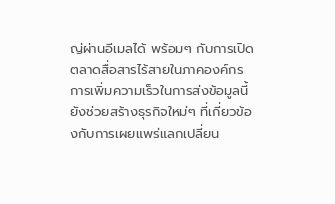ญ่ผ่านอีเมลได้ พร้อมๆ กับการเปิดตลาดสื่อสารไร้สายในภาคองค์กร การเพิ่มความเร็วในการส่งข้อมูลนี้ยังช่วยสร้างธุรกิจใหม่ๆ ที่เกี่ยวข้องกับการเผยแพร่แลกเปลี่ยน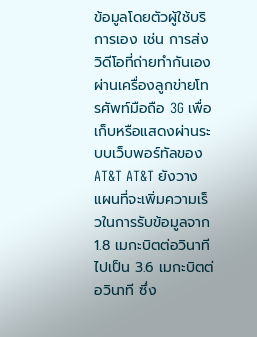ข้อมูลโดยตัวผู้ใช้บริการเอง เช่น การส่งวิดีโอที่ถ่ายทำกันเองผ่านเครื่องลูกข่ายโทรศัพท์มือถือ 3G เพื่อเก็บหรือแสดงผ่านระบบเว็บพอร์ทัลของ AT&T AT&T ยังวางแผนที่จะเพิ่มความเร็วในการรับข้อมูลจาก 1.8 เมกะบิตต่อวินาที ไปเป็น 3.6 เมกะบิตต่อวินาที ซึ่ง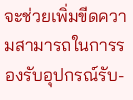จะช่วยเพิ่มขีดความสามารถในการรองรับอุปกรณ์รับ-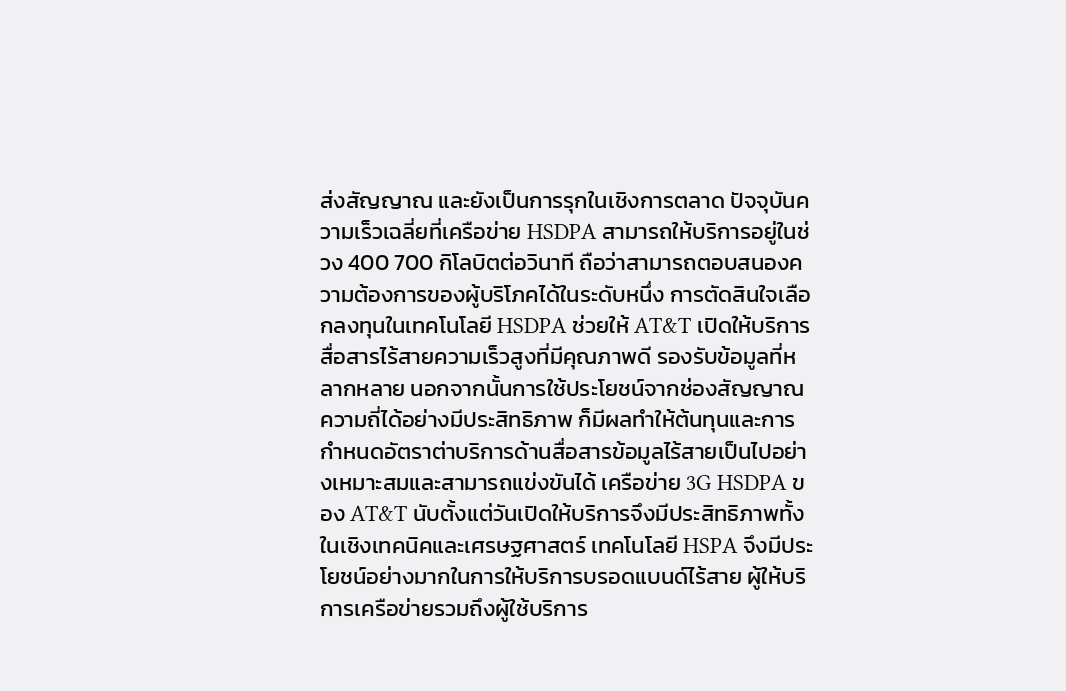ส่งสัญญาณ และยังเป็นการรุกในเชิงการตลาด ปัจจุบันความเร็วเฉลี่ยที่เครือข่าย HSDPA สามารถให้บริการอยู่ในช่วง 400 700 กิโลบิตต่อวินาที ถือว่าสามารถตอบสนองความต้องการของผู้บริโภคได้ในระดับหนึ่ง การตัดสินใจเลือกลงทุนในเทคโนโลยี HSDPA ช่วยให้ AT&T เปิดให้บริการสื่อสารไร้สายความเร็วสูงที่มีคุณภาพดี รองรับข้อมูลที่หลากหลาย นอกจากนั้นการใช้ประโยชน์จากช่องสัญญาณความถี่ได้อย่างมีประสิทธิภาพ ก็มีผลทำให้ต้นทุนและการกำหนดอัตราต่าบริการด้านสื่อสารข้อมูลไร้สายเป็นไปอย่างเหมาะสมและสามารถแข่งขันได้ เครือข่าย 3G HSDPA ของ AT&T นับตั้งแต่วันเปิดให้บริการจึงมีประสิทธิภาพทั้งในเชิงเทคนิคและเศรษฐศาสตร์ เทคโนโลยี HSPA จึงมีประโยชน์อย่างมากในการให้บริการบรอดแบนด์ไร้สาย ผู้ให้บริการเครือข่ายรวมถึงผู้ใช้บริการ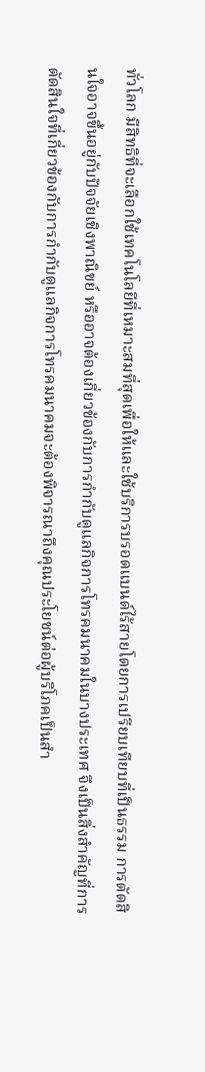ทั่วโลก มีสิทธิที่จะเลือกใช้เทคโนโลยีที่เหมาะสมที่สุดเพื่อให้และใช้บริการบรอดแบนด์ไร้สายโดยการเปรียบเทียบที่เป็นธรรม การตัดสินใจอาจขึ้นอยู่กับปัจจัยเชิงพาณิขย์ หรืออาจต้องเกี่ยวข้องกับการกำกับดูแลกิจการโทรคมนาคมในบางประเทศ จึงเป็นสิ่งสำคัญที่การตัดสินใจที่เกี่ยวข้องกับการกำกับดูแลกิจการโทรคมนาคมจะต้องพิจารณาถึงคุณประโยชน์ต่อผู้บริโภคเป็นสำ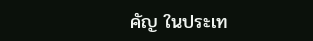คัญ ในประเท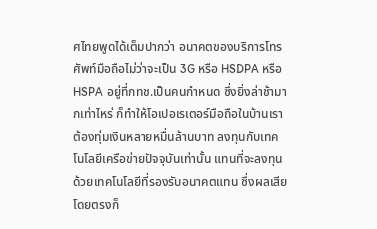ศไทยพูดได้เต็มปากว่า อนาคตของบริการโทรศัพท์มือถือไม่ว่าจะเป็น 3G หรือ HSDPA หรือ HSPA อยู่ที่กทช.เป็นคนกำหนด ซึ่งยิ่งล่าช้ามากเท่าไหร่ ก็ทำให้โอเปอเรเตอร์มือถือในบ้านเราต้องทุ่มเงินหลายหมื่นล้านบาท ลงทุนกับเทคโนโลยีเครือข่ายปัจจุบันเท่านั้น แทนที่จะลงทุนด้วยเทคโนโลยีที่รองรับอนาคตแทน ซึ่งผลเสียโดยตรงก็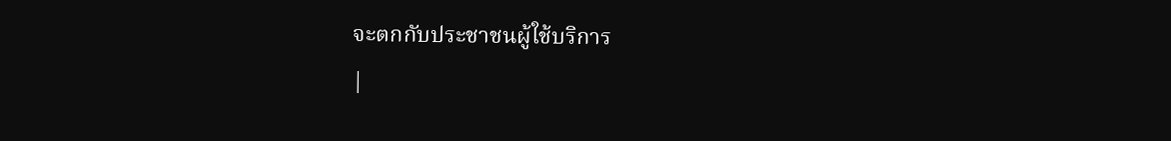จะตกกับประชาชนผู้ใช้บริการ
|